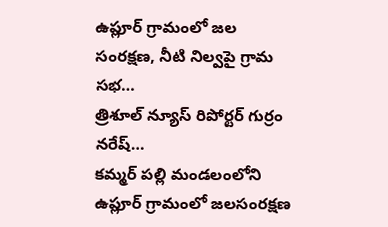ఉప్లూర్ గ్రామంలో జల సంరక్షణ, నీటి నిల్వపై గ్రామ సభ…
త్రిశూల్ న్యూస్ రిపోర్టర్ గుర్రం నరేష్…
కమ్మర్ పల్లి మండలంలోని ఉప్లూర్ గ్రామంలో జలసంరక్షణ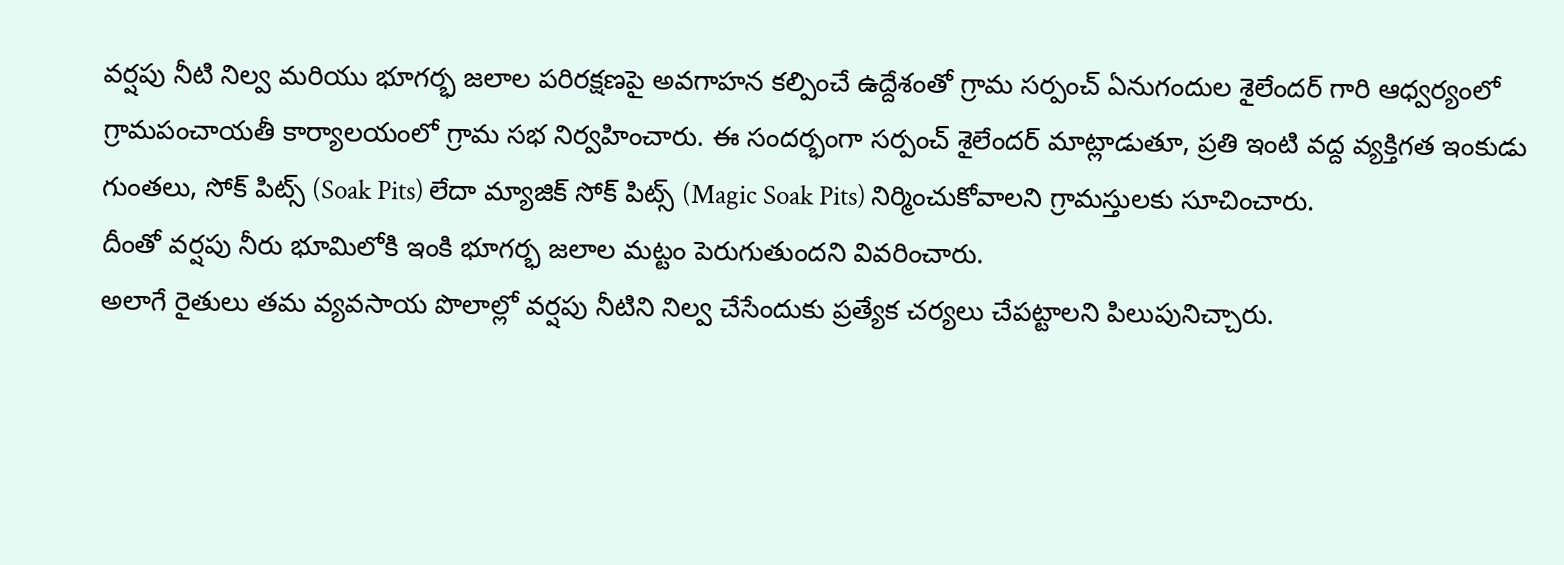వర్షపు నీటి నిల్వ మరియు భూగర్భ జలాల పరిరక్షణపై అవగాహన కల్పించే ఉద్దేశంతో గ్రామ సర్పంచ్ ఏనుగందుల శైలేందర్ గారి ఆధ్వర్యంలో గ్రామపంచాయతీ కార్యాలయంలో గ్రామ సభ నిర్వహించారు. ఈ సందర్భంగా సర్పంచ్ శైలేందర్ మాట్లాడుతూ, ప్రతి ఇంటి వద్ద వ్యక్తిగత ఇంకుడు గుంతలు, సోక్ పిట్స్ (Soak Pits) లేదా మ్యాజిక్ సోక్ పిట్స్ (Magic Soak Pits) నిర్మించుకోవాలని గ్రామస్తులకు సూచించారు.
దీంతో వర్షపు నీరు భూమిలోకి ఇంకి భూగర్భ జలాల మట్టం పెరుగుతుందని వివరించారు.
అలాగే రైతులు తమ వ్యవసాయ పొలాల్లో వర్షపు నీటిని నిల్వ చేసేందుకు ప్రత్యేక చర్యలు చేపట్టాలని పిలుపునిచ్చారు.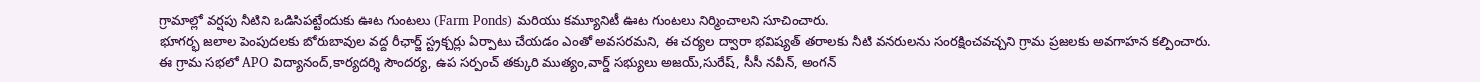గ్రామాల్లో వర్షపు నీటిని ఒడిసిపట్టేందుకు ఊట గుంటలు (Farm Ponds) మరియు కమ్యూనిటీ ఊట గుంటలు నిర్మించాలని సూచించారు.
భూగర్భ జలాల పెంపుదలకు బోరుబావుల వద్ద రీఛార్జ్ స్ట్రక్చర్లు ఏర్పాటు చేయడం ఎంతో అవసరమని, ఈ చర్యల ద్వారా భవిష్యత్ తరాలకు నీటి వనరులను సంరక్షించవచ్చని గ్రామ ప్రజలకు అవగాహన కల్పించారు.
ఈ గ్రామ సభలో APO విద్యానంద్,కార్యదర్శి సౌందర్య, ఉప సర్పంచ్ తక్కురి ముత్యం,వార్డ్ సభ్యులు అజయ్,సురేష్, సీసీ నవీన్, అంగన్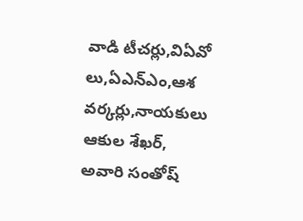వాడి టీచర్లు,విఏవో లు,ఏఎన్ఎం,ఆశ వర్కర్లు,నాయకులు ఆకుల శేఖర్, అవారి సంతోష్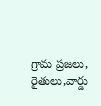గ్రామ ప్రజలు, రైతులు,వార్డు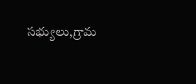సభ్యులు,గ్రామ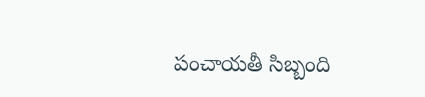పంచాయతీ సిబ్బంది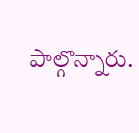పాల్గొన్నారు.